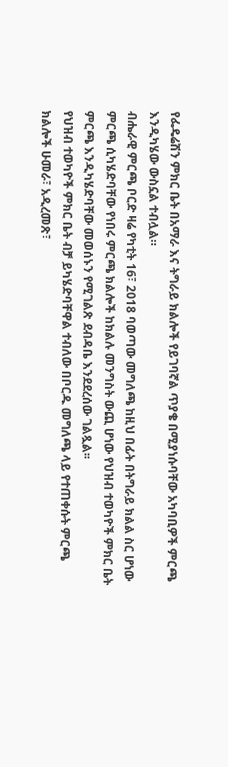የፌዴሬሽን ምክር ቤት በአማራ እና ትግራይ ክልሎች የይገባኛል ጥያቄ በሚያነሱባቸው አካባቢዎች ምርጫ እንዲካሄው ውስኗል ተብሏል።
ብሔራዊ ምርጫ ቦርድ ዛሬ የካቲት 16፣ 2018 ባወጣው መግለጫ ከዚህ በፊት በትግራይ ክልል ስር ሆነው ምርጫ ሲካሄድባቸው የነበሩ ምርጫ ክልሎች ከክልሉ መንግስት ውጪ ሆነው የህዝብ ተወካዮች ምክር ቤት ምርጫ እንዲካሄድባቸው መወሰኑን የሚገልጽ ደብዳቤ እንደደረሰው ገልጿል፡፡
የህዝብ ተወካዮች ምክር ቤት ብቻ ይካሄድባቸዋል ተብለው በቦርዱ መግለጫ ላይ የተጠቀሱት ምርጫ ክልሎች ሁመራ፣ አዲረመጽ፣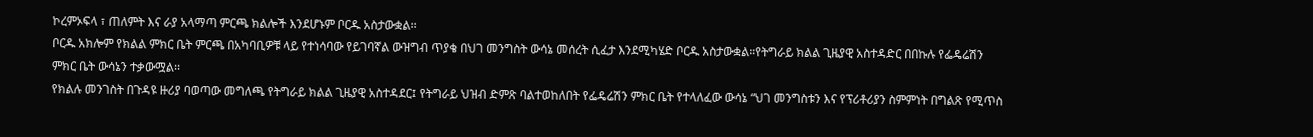ኮረምኦፍላ ፣ ጠለምት እና ራያ አላማጣ ምርጫ ክልሎች እንደሆኑም ቦርዱ አስታውቋል፡፡
ቦርዱ አክሎም የክልል ምክር ቤት ምርጫ በአካባቢዎቹ ላይ የተነሳባው የይገባኛል ውዝግብ ጥያቄ በህገ መንግስት ውሳኔ መሰረት ሲፈታ እንደሚካሄድ ቦርዱ አስታውቋል።የትግራይ ክልል ጊዜያዊ አስተዳድር በበኩሉ የፌዴሬሽን ምክር ቤት ውሳኔን ተቃውሟል፡፡
የክልሉ መንገስት በጉዳዩ ዙሪያ ባወጣው መግለጫ የትግራይ ክልል ጊዜያዊ አስተዳደር፤ የትግራይ ህዝብ ድምጽ ባልተወከለበት የፌዴሬሽን ምክር ቤት የተላለፈው ውሳኔ “ህገ መንግስቱን እና የፕሪቶሪያን ስምምነት በግልጽ የሚጥስ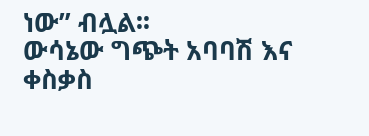ነው” ብሏል፡፡
ውሳኔው ግጭት አባባሽ እና ቀስቃስ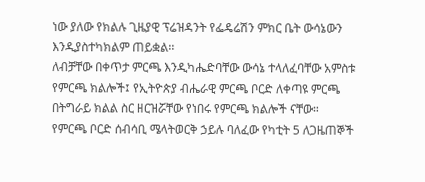ነው ያለው የክልሉ ጊዜያዊ ፕሬዝዳንት የፌዴሬሽን ምክር ቤት ውሳኔውን እንዲያስተካክልም ጠይቋል፡፡
ለብቻቸው በቀጥታ ምርጫ እንዲካሔድባቸው ውሳኔ ተላለፈባቸው አምስቱ የምርጫ ክልሎች፤ የኢትዮጵያ ብሔራዊ ምርጫ ቦርድ ለቀጣዩ ምርጫ በትግራይ ክልል ስር ዘርዝሯቸው የነበሩ የምርጫ ክልሎች ናቸው።
የምርጫ ቦርድ ሰብሳቢ ሜላትወርቅ ኃይሉ ባለፈው የካቲት 5 ለጋዜጠኞች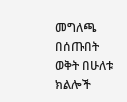መግለጫ በሰጡበት ወቅት በሁለቱ ክልሎች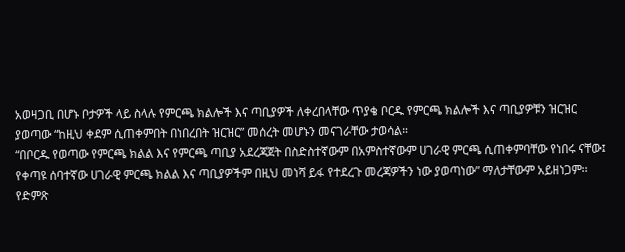አወዛጋቢ በሆኑ ቦታዎች ላይ ስላሉ የምርጫ ክልሎች እና ጣቢያዎች ለቀረበላቸው ጥያቄ ቦርዱ የምርጫ ክልሎች እና ጣቢያዎቹን ዝርዝር ያወጣው “ከዚህ ቀደም ሲጠቀምበት በነበረበት ዝርዝር” መሰረት መሆኑን መናገራቸው ታወሳል።
“በቦርዱ የወጣው የምርጫ ክልል እና የምርጫ ጣቢያ አደረጃጀት በስድስተኛውም በአምስተኛውም ሀገራዊ ምርጫ ሲጠቀምባቸው የነበሩ ናቸው፤ የቀጣዩ ሰባተኛው ሀገራዊ ምርጫ ክልል እና ጣቢያዎችም በዚህ መነሻ ይፋ የተደረጉ መረጃዎችን ነው ያወጣነው” ማለታቸውም አይዘነጋም፡፡
የድምጽ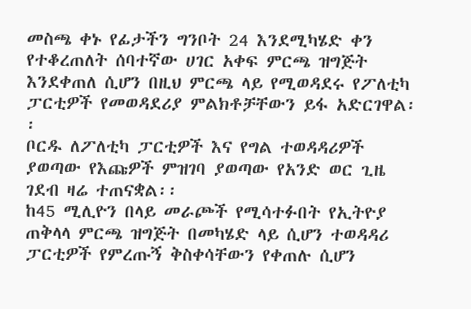መስጫ ቀኑ የፊታችን ግንቦት 24 እንደሚካሄድ ቀን የተቆረጠለት ሰባተኛው ሀገር አቀፍ ምርጫ ዝግጅት እንደቀጠለ ሲሆን በዚህ ምርጫ ላይ የሚወዳደሩ የፖለቲካ ፓርቲዎች የመወዳደሪያ ምልክቶቻቸውን ይፋ አድርገዋል፡፡
ቦርዱ ለፖለቲካ ፓርቲዎች እና የግል ተወዳዳሪዎች ያወጣው የእጩዎች ምዝገባ ያወጣው የአንድ ወር ጊዜ ገደብ ዛሬ ተጠናቋል፡፡
ከ45 ሚሊዮን በላይ መራጮች የሚሳተፉበት የኢትዮያ ጠቅላላ ምርጫ ዝግጅት በመካሄድ ላይ ሲሆን ተወዳዳሪ ፓርቲዎች የምረጡኝ ቅስቀሳቸውን የቀጠሉ ሲሆን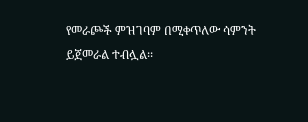የመራጮች ምዝገባም በሚቀጥለው ሳምንት ይጀመራል ተብሏል፡፡